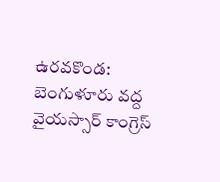ఉరవకొండ: బెంగుళూరు వద్ద వైయస్సార్ కాంగ్రెస్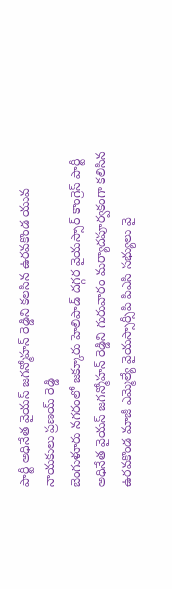పార్టీ అధినేత వైయస్ జగన్మోహన్ రెడ్డిని కలసిన ఉరవకొండ యువ నాయకులు ప్రణయ్ రెడ్డి
బెంగుళూరు నగరంలో జక్కూరు హెలిపాడ్ దగ్గర వైయస్సార్ కాంగ్రెస్ పార్టీ అధినేత వైయస్ జగన్మోహన్ రెడ్డిని గురువారం మర్యాదపూర్వకంగా కలిసిన ఉరవకొండ మాజీ ఎమ్మెల్యే వైయస్సార్సీపి పిఎసి సభ్యులు వై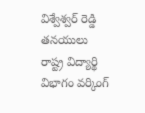విశ్వేశ్వర్ రెడ్డి తనయులు రాష్ట్ర విద్యార్థి విభాగం వర్కింగ్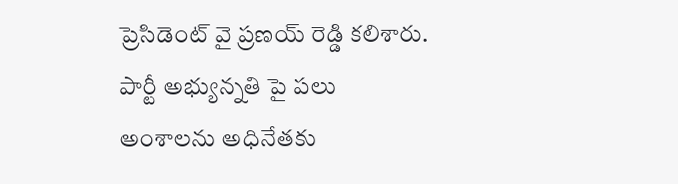ప్రెసిడెంట్ వై ప్రణయ్ రెడ్డి కలిశారు. పార్టీ అభ్యున్నతి పై పలు అంశాలను అధినేతకు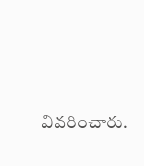వివరించారు.